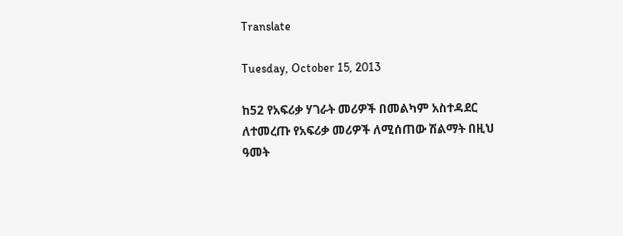Translate

Tuesday, October 15, 2013

ከ52 የአፍሪቃ ሃገራት መሪዎች በመልካም አስተዳደር ለተመረጡ የአፍሪቃ መሪዎች ለሚሰጠው ሽልማት በዚህ ዓመት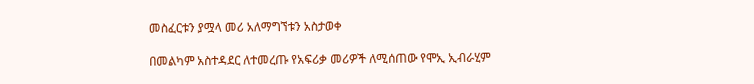መስፈርቱን ያሟላ መሪ አለማግኘቱን አስታወቀ

በመልካም አስተዳደር ለተመረጡ የአፍሪቃ መሪዎች ለሚሰጠው የሞኢ ኢብራሂም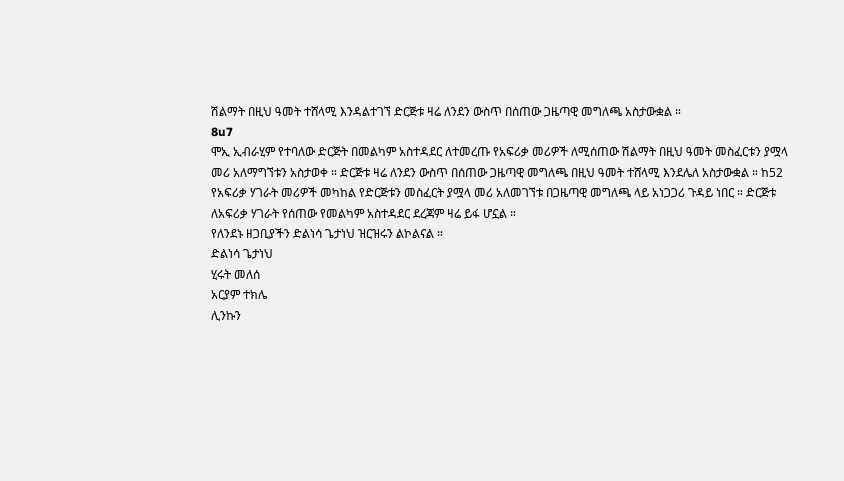ሽልማት በዚህ ዓመት ተሸላሚ እንዳልተገኘ ድርጅቱ ዛሬ ለንደን ውስጥ በሰጠው ጋዜጣዊ መግለጫ አስታውቋል ።
8u7
ሞኢ ኢብራሂም የተባለው ድርጅት በመልካም አስተዳደር ለተመረጡ የአፍሪቃ መሪዎች ለሚሰጠው ሽልማት በዚህ ዓመት መስፈርቱን ያሟላ መሪ አለማግኘቱን አስታወቀ ። ድርጅቱ ዛሬ ለንደን ውስጥ በሰጠው ጋዜጣዊ መግለጫ በዚህ ዓመት ተሸላሚ እንደሌለ አስታውቋል ። ከ52 የአፍሪቃ ሃገራት መሪዎች መካከል የድርጅቱን መስፈርት ያሟላ መሪ አለመገኘቱ በጋዜጣዊ መግለጫ ላይ አነጋጋሪ ጉዳይ ነበር ። ድርጅቱ ለአፍሪቃ ሃገራት የሰጠው የመልካም አስተዳደር ደረጃም ዛሬ ይፋ ሆኗል ።
የለንደኑ ዘጋቢያችን ድልነሳ ጌታነህ ዝርዝሩን ልኮልናል ።
ድልነሳ ጌታነህ
ሂሩት መለሰ
አርያም ተክሌ
ሊንኩን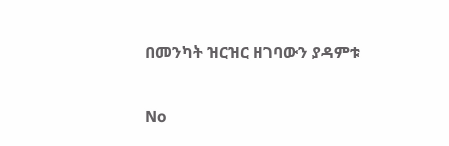በመንካት ዝርዝር ዘገባውን ያዳምቱ

No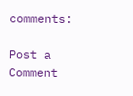comments:

Post a Comment